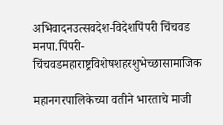अभिवादनउत्सवदेश-विदेशपिंपरी चिंचवड मनपा.पिंपरी-चिंचवडमहाराष्ट्रविशेषशहरशुभेच्छासामाजिक

महानगरपालिकेच्या वतीने भारताचे माजी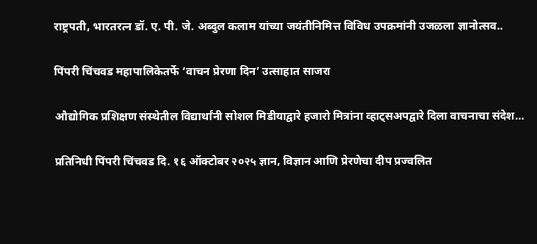राष्ट्रपती, भारतरत्न डॉ. ए. पी. जे. अब्दुल कलाम यांच्या जयंतीनिमित्त विविध उपक्रमांनी उजळला ज्ञानोत्सव..

पिंपरी चिंचवड महापालिकेतर्फे ‘वाचन प्रेरणा दिन’ उत्साहात साजरा

औद्योगिक प्रशिक्षण संस्थेतील विद्यार्थांनी सोशल मिडीयाद्वारे हजारो मित्रांना व्हाट्सअपद्वारे दिला वाचनाचा संदेश…

प्रतिनिधी पिंपरी चिंचवड दि. १६ ऑक्टोबर २०२५ ज्ञान, विज्ञान आणि प्रेरणेचा दीप प्रज्वलित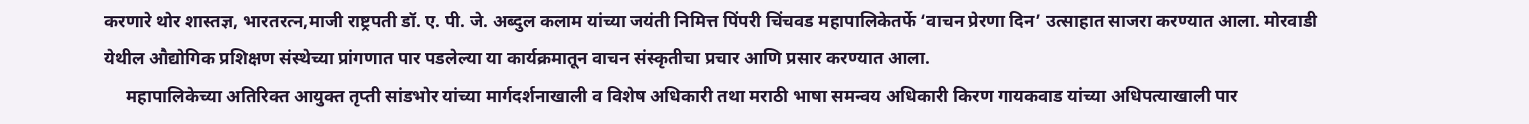करणारे थोर शास्तज्ञ, भारतरत्न,माजी राष्ट्रपती डॉ. ए. पी. जे. अब्दुल कलाम यांच्या जयंती निमित्त पिंपरी चिंचवड महापालिकेतर्फे ‘वाचन प्रेरणा दिन’ उत्साहात साजरा करण्यात आला. मोरवाडी येथील औद्योगिक प्रशिक्षण संस्थेच्या प्रांगणात पार पडलेल्या या कार्यक्रमातून वाचन संस्कृतीचा प्रचार आणि प्रसार करण्यात आला.
     महापालिकेच्या अतिरिक्त आयुक्त तृप्ती सांडभोर यांच्या मार्गदर्शनाखाली व विशेष अधिकारी तथा मराठी भाषा समन्वय अधिकारी किरण गायकवाड यांच्या अधिपत्याखाली पार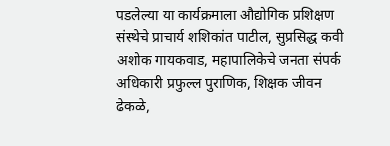पडलेल्या या कार्यक्रमाला औद्योगिक प्रशिक्षण संस्थेचे प्राचार्य शशिकांत पाटील, सुप्रसिद्ध कवी अशोक गायकवाड, महापालिकेचे जनता संपर्क अधिकारी प्रफुल्ल पुराणिक, शिक्षक जीवन ढेकळे,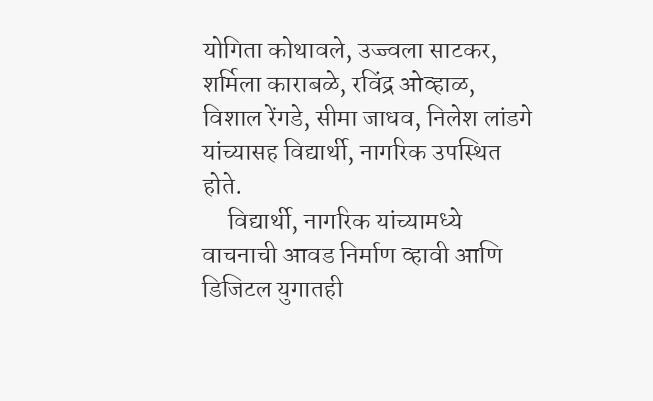योगिता कोथावले, उज्ज्वला साटकर, शर्मिला काराबळे, रविंद्र ओव्हाळ, विशाल रेंगडे, सीमा जाधव, निलेश लांडगे यांच्यासह विद्यार्थी, नागरिक उपस्थित होते.
     विद्यार्थी, नागरिक यांच्यामध्ये वाचनाची आवड निर्माण व्हावी आणि डिजिटल युगातही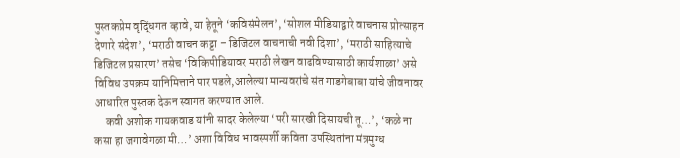पुस्तकप्रेम वृद्धिंगत व्हावे, या हेतूने ‘कविसंमेलन’, ‘सोशल मीडियाद्वारे वाचनास प्रोत्साहन देणारे संदेश’, ‘मराठी वाचन कट्टा – डिजिटल वाचनाची नवी दिशा’, ‘मराठी साहित्याचे डिजिटल प्रसारण’ तसेच ‘विकिपीडियावर मराठी लेखन वाढविण्यासाठी कार्यशाळा’ असे विविध उपक्रम यानिमित्ताने पार पडले,आलेल्या मान्यवरांचे संत गाडगेबाबा यांचे जीवनावर आधारित पुस्तक देऊन स्वागत करण्यात आले.
     कवी अशोक गायकवाड यांनी सादर केलेल्या ‘परी सारखी दिसायची तू…’, ‘कळे ना कसा हा जगावेगळा मी…’ अशा विविध भावस्पर्शी कविता उपस्थितांना मंत्रमुग्ध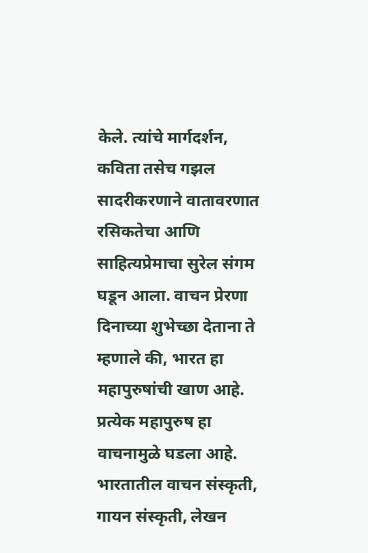केले. त्यांचे मार्गदर्शन, कविता तसेच गझल सादरीकरणाने वातावरणात रसिकतेचा आणि साहित्यप्रेमाचा सुरेल संगम घडून आला. वाचन प्रेरणा दिनाच्या शुभेच्छा देताना ते म्हणाले की, भारत हा महापुरुषांची खाण आहे. प्रत्येक महापुरुष हा वाचनामुळे घडला आहे. भारतातील वाचन संस्कृती, गायन संस्कृती, लेखन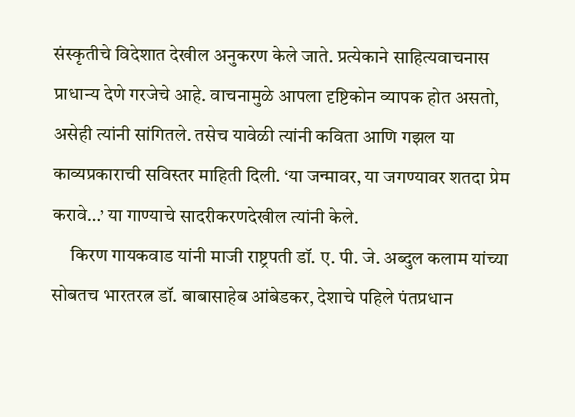संस्कृतीचे विदेशात देखील अनुकरण केले जाते. प्रत्येकाने साहित्यवाचनास प्राधान्य देणे गरजेचे आहे. वाचनामुळे आपला दृष्टिकोन व्यापक होत असतो, असेही त्यांनी सांगितले. तसेच यावेळी त्यांनी कविता आणि गझल या काव्यप्रकाराची सविस्तर माहिती दिली. ‘या जन्मावर, या जगण्यावर शतदा प्रेम करावे…’ या गाण्याचे सादरीकरणदेखील त्यांनी केले.
     किरण गायकवाड यांनी माजी राष्ट्रपती डॉ. ए. पी. जे. अब्दुल कलाम यांच्या सोबतच भारतरत्न डॉ. बाबासाहेब आंबेडकर, देशाचे पहिले पंतप्रधान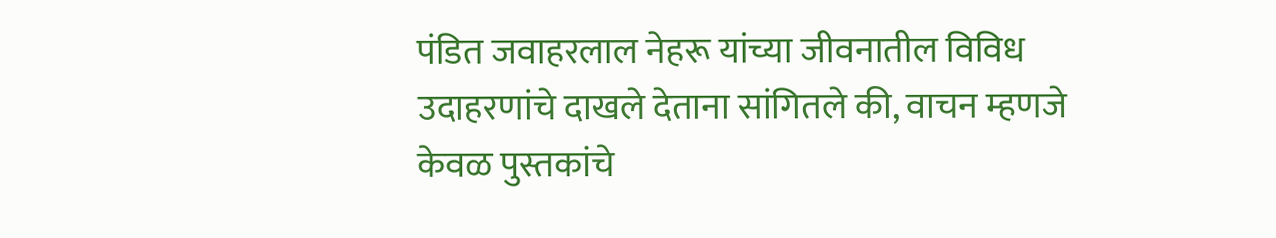पंडित जवाहरलाल नेहरू यांच्या जीवनातील विविध उदाहरणांचे दाखले देताना सांगितले की, वाचन म्हणजे केवळ पुस्तकांचे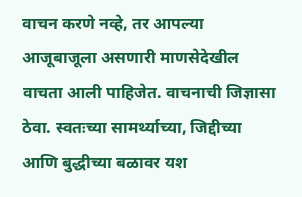वाचन करणे नव्हे, तर आपल्या आजूबाजूला असणारी माणसेदेखील वाचता आली पाहिजेत. वाचनाची जिज्ञासा ठेवा. स्वतःच्या सामर्थ्याच्या, जिद्दीच्या आणि बुद्धीच्या बळावर यश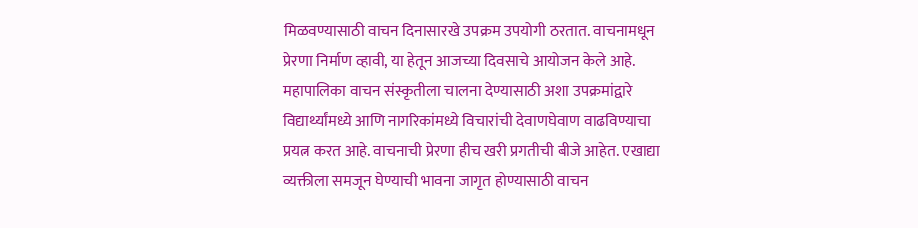मिळवण्यासाठी वाचन दिनासारखे उपक्रम उपयोगी ठरतात. वाचनामधून प्रेरणा निर्माण व्हावी, या हेतून आजच्या दिवसाचे आयोजन केले आहे. महापालिका वाचन संस्कृतीला चालना देण्यासाठी अशा उपक्रमांद्वारे विद्यार्थ्यांमध्ये आणि नागरिकांमध्ये विचारांची देवाणघेवाण वाढविण्याचा प्रयत्न करत आहे. वाचनाची प्रेरणा हीच खरी प्रगतीची बीजे आहेत. एखाद्या व्यक्तीला समजून घेण्याची भावना जागृत होण्यासाठी वाचन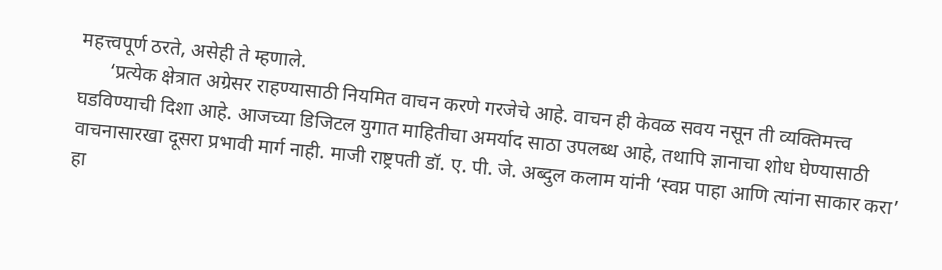महत्त्वपूर्ण ठरते, असेही ते म्हणाले.
      ‘प्रत्येक क्षेत्रात अग्रेसर राहण्यासाठी नियमित वाचन करणे गरजेचे आहे. वाचन ही केवळ सवय नसून ती व्यक्तिमत्त्व घडविण्याची दिशा आहे. आजच्या डिजिटल युगात माहितीचा अमर्याद साठा उपलब्ध आहे, तथापि ज्ञानाचा शोध घेण्यासाठी वाचनासारखा दूसरा प्रभावी मार्ग नाही. माजी राष्ट्रपती डॉ. ए. पी. जे. अब्दुल कलाम यांनी ‘स्वप्न पाहा आणि त्यांना साकार करा’ हा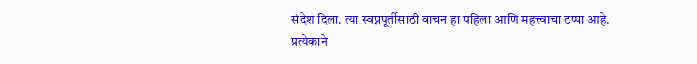संदेश दिला. त्या स्वप्नपूर्तीसाठी वाचन हा पहिला आणि महत्त्वाचा टप्पा आहे. प्रत्येकाने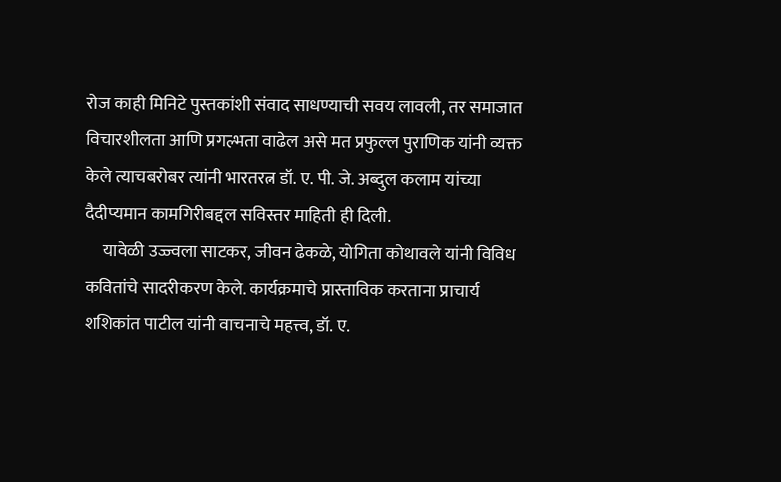रोज काही मिनिटे पुस्तकांशी संवाद साधण्याची सवय लावली, तर समाजात विचारशीलता आणि प्रगल्भता वाढेल असे मत प्रफुल्ल पुराणिक यांनी व्यक्त केले त्याचबरोबर त्यांनी भारतरत्न डॉ. ए. पी. जे. अब्दुल कलाम यांच्या दैदीप्यमान कामगिरीबद्दल सविस्तर माहिती ही दिली.
     यावेळी उज्ज्वला साटकर, जीवन ढेकळे, योगिता कोथावले यांनी विविध कवितांचे सादरीकरण केले. कार्यक्रमाचे प्रास्ताविक करताना प्राचार्य शशिकांत पाटील यांनी वाचनाचे महत्त्व, डॉ. ए.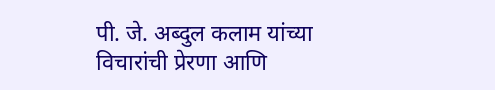पी. जे. अब्दुल कलाम यांच्या विचारांची प्रेरणा आणि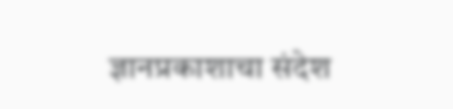ज्ञानप्रकाशाचा संदेश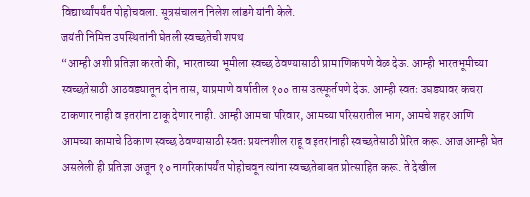विद्यार्थ्यांपर्यंत पोहोचवला. सूत्रसंचालन निलेश लांडगे यांनी केले.
जयंती निमित्त उपस्थितांनी घेतली स्वच्छतेची शपथ
“आम्ही अशी प्रतिज्ञा करतो की, भारताच्या भूमीला स्वच्छ ठेवण्यासाठी प्रामाणिकपणे वेळ देऊ. आम्ही भारतभूमीच्या स्वच्छतेसाठी आठवड्यातून दोन तास, याप्रमाणे वर्षातील १०० तास उत्स्फूर्तपणे देऊ. आम्ही स्वतः उघड्यावर कचरा टाकणार नाही व इतरांना टाकू देणार नाही. आम्ही आमचा परिवार, आमच्या परिसरातील भाग, आमचे शहर आणि आमच्या कामाचे ठिकाण स्वच्छ ठेवण्यासाठी स्वतः प्रयत्नशील राहू व इतरांनाही स्वच्छतेसाठी प्रेरित करू. आज आम्ही घेत असलेली ही प्रतिज्ञा अजून १० नागरिकांपर्यंत पोहोचवून त्यांना स्वच्छतेबाबत प्रोत्साहित करू. ते देखील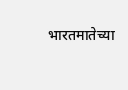भारतमातेच्या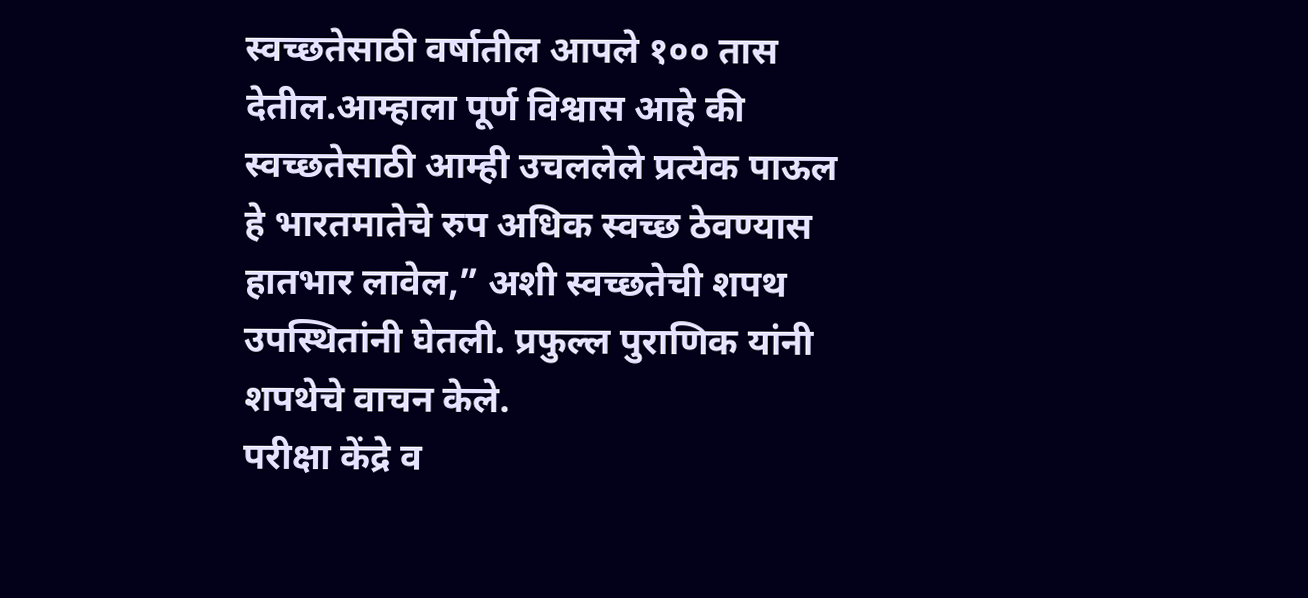स्वच्छतेसाठी वर्षातील आपले १०० तास देतील.आम्हाला पूर्ण विश्वास आहे की स्वच्छतेसाठी आम्ही उचललेले प्रत्येक पाऊल हे भारतमातेचे रुप अधिक स्वच्छ ठेवण्यास हातभार लावेल,” अशी स्वच्छतेची शपथ उपस्थितांनी घेतली. प्रफुल्ल पुराणिक यांनी शपथेचे वाचन केले.
परीक्षा केंद्रे व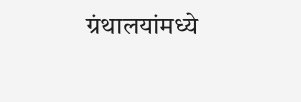ग्रंथालयांमध्ये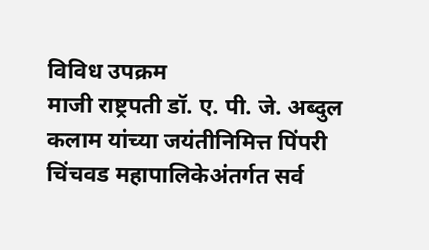विविध उपक्रम
माजी राष्ट्रपती डॉ. ए. पी. जे. अब्दुल कलाम यांच्या जयंतीनिमित्त पिंपरी चिंचवड महापालिकेअंतर्गत सर्व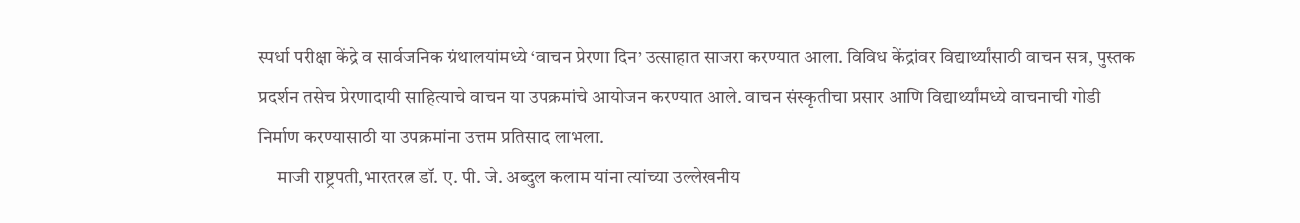स्पर्धा परीक्षा केंद्रे व सार्वजनिक ग्रंथालयांमध्ये ‘वाचन प्रेरणा दिन’ उत्साहात साजरा करण्यात आला. विविध केंद्रांवर विद्यार्थ्यांसाठी वाचन सत्र, पुस्तक प्रदर्शन तसेच प्रेरणादायी साहित्याचे वाचन या उपक्रमांचे आयोजन करण्यात आले. वाचन संस्कृतीचा प्रसार आणि विद्यार्थ्यांमध्ये वाचनाची गोडी निर्माण करण्यासाठी या उपक्रमांना उत्तम प्रतिसाद लाभला.
     माजी राष्ट्रपती,भारतरत्न डॉ. ए. पी. जे. अब्दुल कलाम यांना त्यांच्या उल्लेखनीय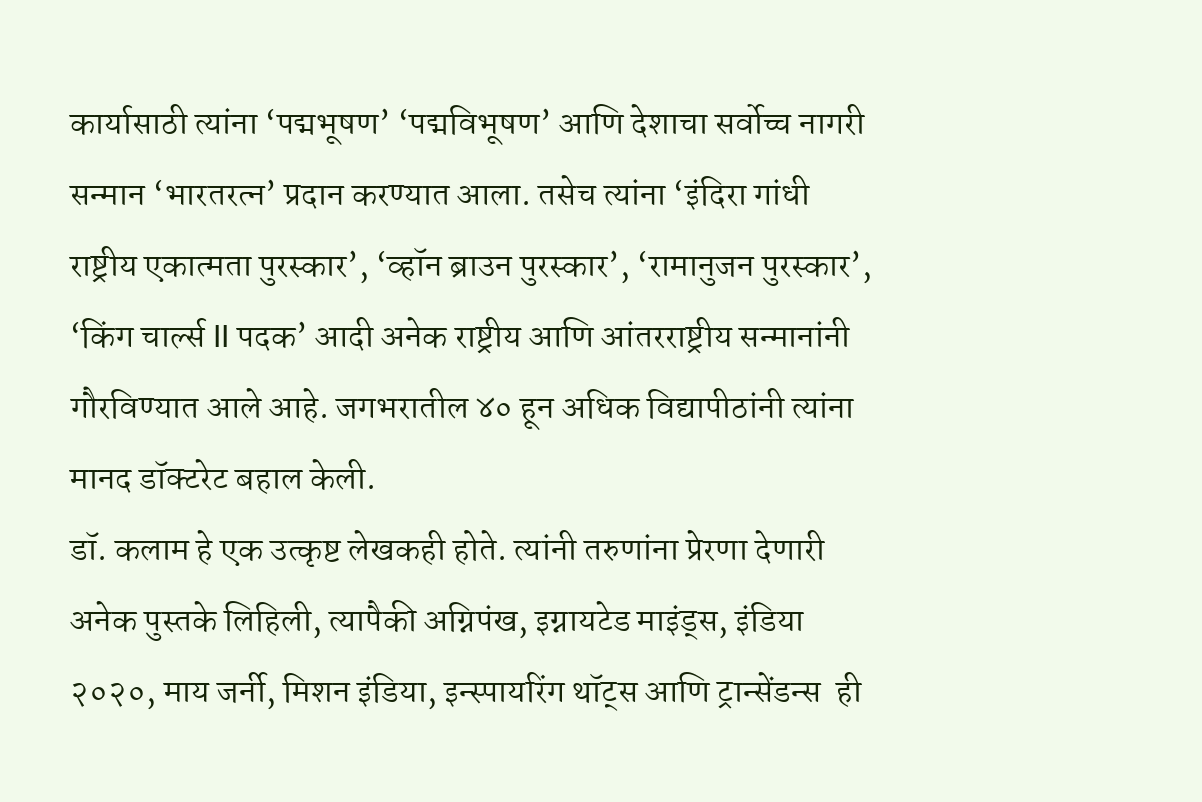कार्यासाठी त्यांना ‘पद्मभूषण’ ‘पद्मविभूषण’ आणि देशाचा सर्वोच्च नागरी सन्मान ‘भारतरत्न’ प्रदान करण्यात आला. तसेच त्यांना ‘इंदिरा गांधी राष्ट्रीय एकात्मता पुरस्कार’, ‘व्हॉन ब्राउन पुरस्कार’, ‘रामानुजन पुरस्कार’, ‘किंग चार्ल्स II पदक’ आदी अनेक राष्ट्रीय आणि आंतरराष्ट्रीय सन्मानांनी गौरविण्यात आले आहे. जगभरातील ४० हून अधिक विद्यापीठांनी त्यांना मानद डॉक्टरेट बहाल केली.
डॉ. कलाम हे एक उत्कृष्ट लेखकही होते. त्यांनी तरुणांना प्रेरणा देणारी अनेक पुस्तके लिहिली, त्यापैकी अग्निपंख, इग्नायटेड माइंड्स, इंडिया २०२०, माय जर्नी, मिशन इंडिया, इन्स्पायरिंग थॉट्स आणि ट्रान्सेंडन्स  ही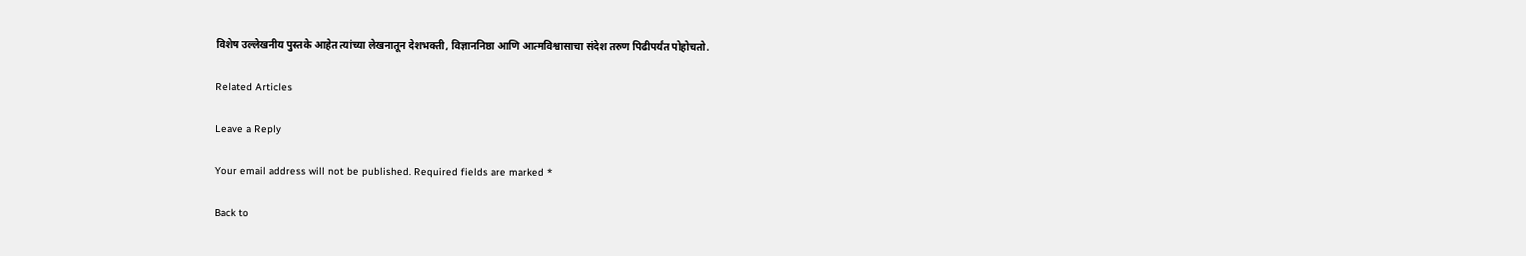विशेष उल्लेखनीय पुस्तके आहेत त्यांच्या लेखनातून देशभक्ती, विज्ञाननिष्ठा आणि आत्मविश्वासाचा संदेश तरुण पिढीपर्यंत पोहोचतो.

Related Articles

Leave a Reply

Your email address will not be published. Required fields are marked *

Back to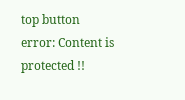top button
error: Content is protected !!